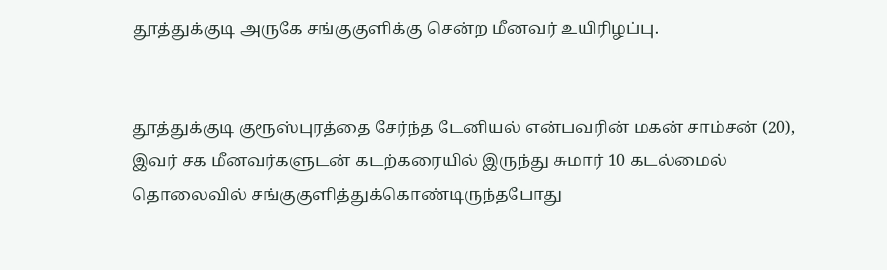தூத்துக்குடி அருகே சங்குகுளிக்கு சென்ற மீனவர் உயிரிழப்பு.


தூத்துக்குடி குரூஸ்புரத்தை சேர்ந்த டேனியல் என்பவரின் மகன் சாம்சன் (20), இவர் சக மீனவர்களுடன் கடற்கரையில் இருந்து சுமார் 10 கடல்மைல் தொலைவில் சங்குகுளித்துக்கொண்டிருந்தபோது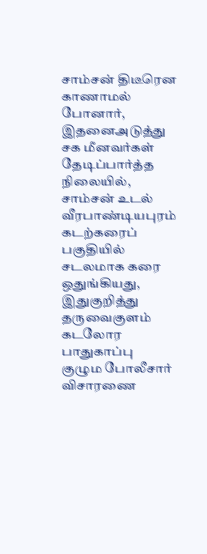சாம்சன் திடீரென காணாமல் போனார், இதனைஅடுத்து சக மீனவர்கள் தேடிப்பார்த்த நிலையில், சாம்சன் உடல் வீரபாண்டியபுரம் கடற்கரைப் பகுதியில் சடலமாக கரை ஒதுங்கியது, இதுகுறித்து தருவைகுளம் கடலோர பாதுகாப்பு குழும போலீசார் விசாரணை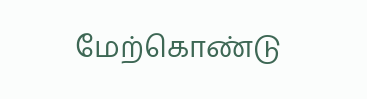மேற்கொண்டு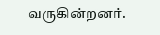வருகின்றனர்.